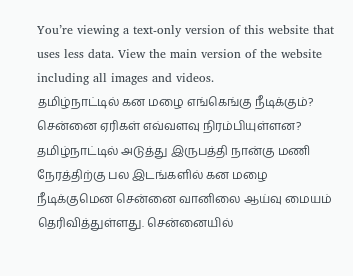You’re viewing a text-only version of this website that uses less data. View the main version of the website including all images and videos.
தமிழ்நாட்டில் கன மழை எங்கெங்கு நீடிக்கும்? சென்னை ஏரிகள் எவ்வளவு நிரம்பியுள்ளன?
தமிழ்நாட்டில் அடுத்து இருபத்தி நான்கு மணி நேரத்திற்கு பல இடங்களில் கன மழை நீடிக்குமென சென்னை வானிலை ஆய்வு மையம் தெரிவித்துள்ளது. சென்னையில்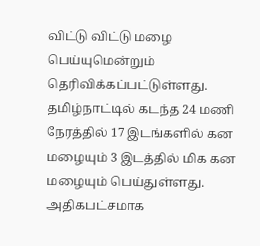விட்டு விட்டு மழை பெய்யுமென்றும் தெரிவிக்கப்பட்டுள்ளது.
தமிழ்நாட்டில் கடந்த 24 மணி நேரத்தில் 17 இடங்களில் கன மழையும் 3 இடத்தில் மிக கன மழையும் பெய்துள்ளது. அதிகபட்சமாக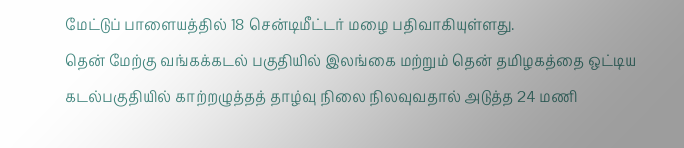மேட்டுப் பாளையத்தில் 18 சென்டிமீட்டர் மழை பதிவாகியுள்ளது.
தென் மேற்கு வங்கக்கடல் பகுதியில் இலங்கை மற்றும் தென் தமிழகத்தை ஒட்டிய கடல்பகுதியில் காற்றழுத்தத் தாழ்வு நிலை நிலவுவதால் அடுத்த 24 மணி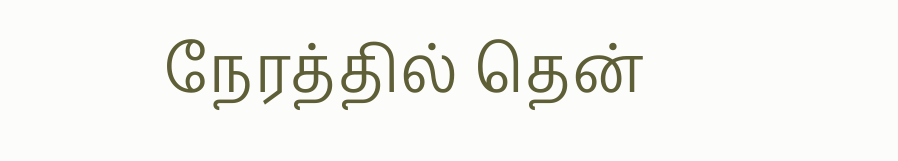நேரத்தில் தென்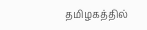தமிழகத்தில்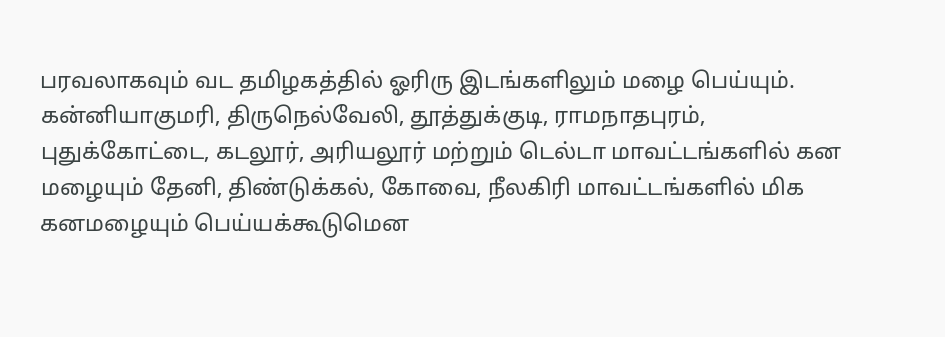பரவலாகவும் வட தமிழகத்தில் ஓரிரு இடங்களிலும் மழை பெய்யும்.
கன்னியாகுமரி, திருநெல்வேலி, தூத்துக்குடி, ராமநாதபுரம், புதுக்கோட்டை, கடலூர், அரியலூர் மற்றும் டெல்டா மாவட்டங்களில் கன மழையும் தேனி, திண்டுக்கல், கோவை, நீலகிரி மாவட்டங்களில் மிக கனமழையும் பெய்யக்கூடுமென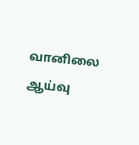வானிலை ஆய்வு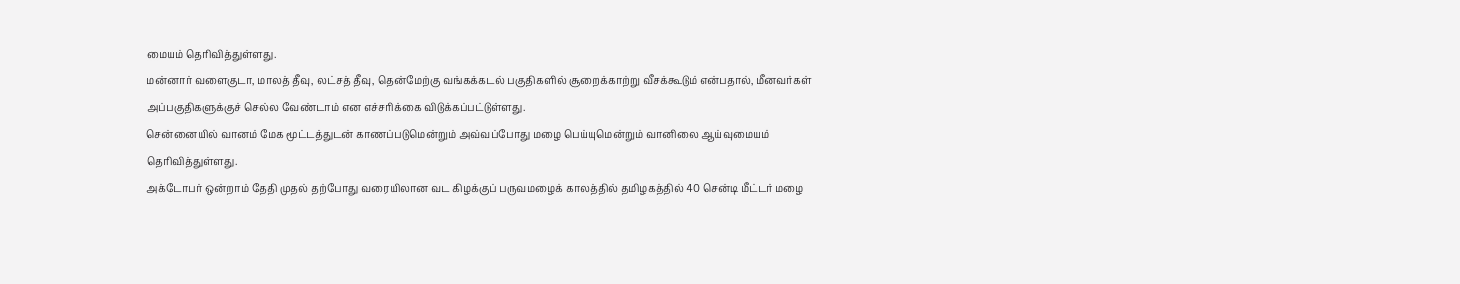மையம் தெரிவித்துள்ளது.
மன்னார் வளைகுடா, மாலத் தீவு, லட்சத் தீவு, தென்மேற்கு வங்கக்கடல் பகுதிகளில் சூறைக்காற்று வீசக்கூடும் என்பதால், மீனவர்கள் அப்பகுதிகளுக்குச் செல்ல வேண்டாம் என எச்சரிக்கை விடுக்கப்பட்டுள்ளது.
சென்னையில் வானம் மேக மூட்டத்துடன் காணப்படுமென்றும் அவ்வப்போது மழை பெய்யுமென்றும் வானிலை ஆய்வுமையம் தெரிவித்துள்ளது.
அக்டோபர் ஒன்றாம் தேதி முதல் தற்போது வரையிலான வட கிழக்குப் பருவமழைக் காலத்தில் தமிழகத்தில் 40 சென்டி மீட்டர் மழை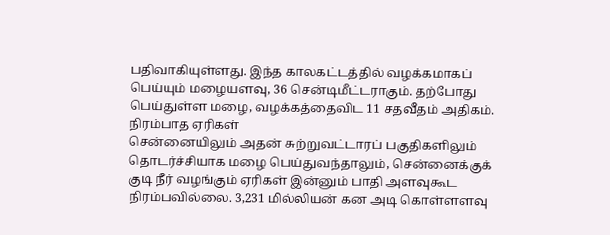பதிவாகியுள்ளது. இந்த காலகட்டத்தில் வழக்கமாகப் பெய்யும் மழையளவு, 36 சென்டிமீட்டராகும். தற்போது பெய்துள்ள மழை, வழக்கத்தைவிட 11 சதவீதம் அதிகம்.
நிரம்பாத ஏரிகள்
சென்னையிலும் அதன் சுற்றுவட்டாரப் பகுதிகளிலும் தொடர்ச்சியாக மழை பெய்துவந்தாலும், சென்னைக்குக் குடி நீர் வழங்கும் ஏரிகள் இன்னும் பாதி அளவுகூட நிரம்பவில்லை. 3,231 மில்லியன் கன அடி கொள்ளளவு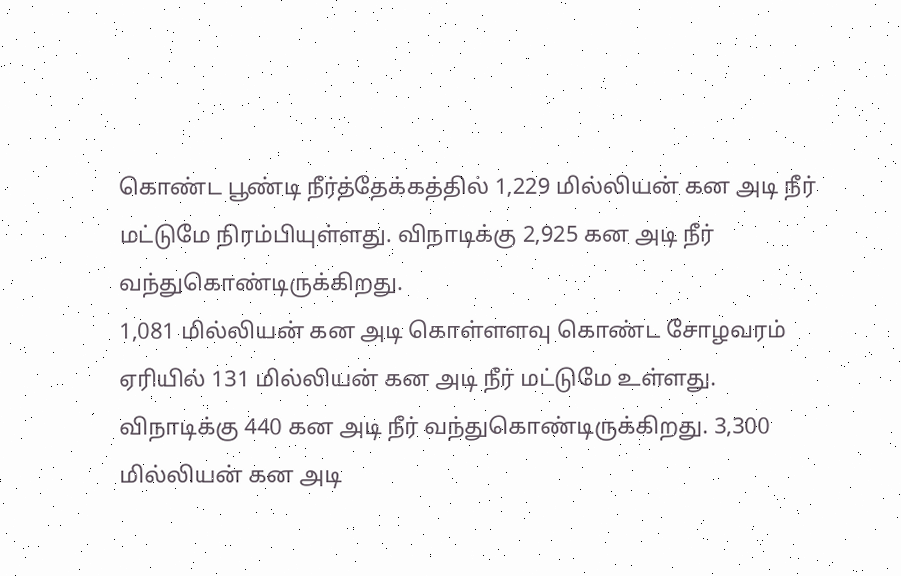கொண்ட பூண்டி நீர்த்தேக்கத்தில் 1,229 மில்லியன் கன அடி நீர் மட்டுமே நிரம்பியுள்ளது. விநாடிக்கு 2,925 கன அடி நீர் வந்துகொண்டிருக்கிறது.
1,081 மில்லியன் கன அடி கொள்ளளவு கொண்ட சோழவரம் ஏரியில் 131 மில்லியன் கன அடி நீர் மட்டுமே உள்ளது. விநாடிக்கு 440 கன அடி நீர் வந்துகொண்டிருக்கிறது. 3,300 மில்லியன் கன அடி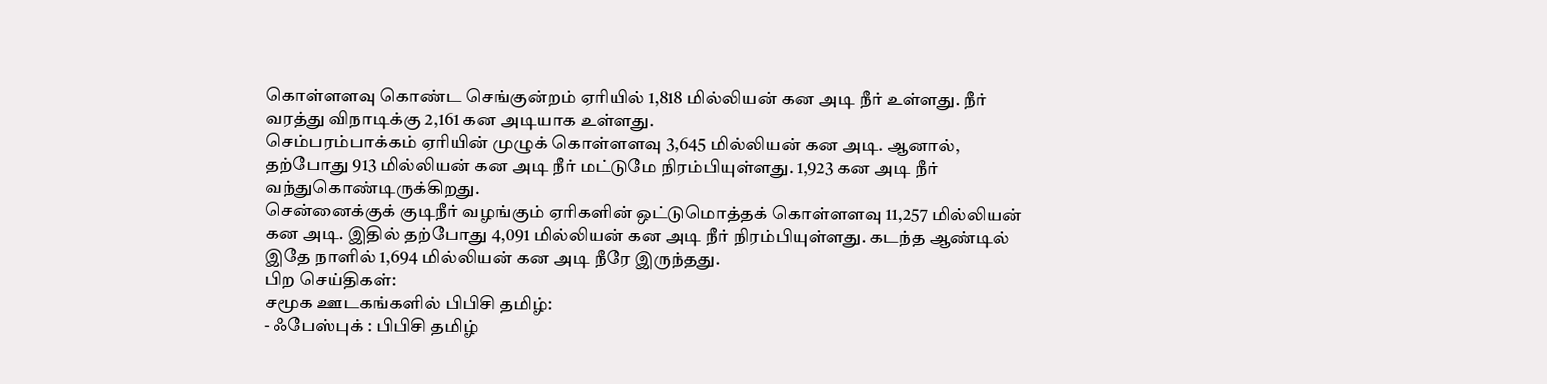கொள்ளளவு கொண்ட செங்குன்றம் ஏரியில் 1,818 மில்லியன் கன அடி நீர் உள்ளது. நீர் வரத்து விநாடிக்கு 2,161 கன அடியாக உள்ளது.
செம்பரம்பாக்கம் ஏரியின் முழுக் கொள்ளளவு 3,645 மில்லியன் கன அடி. ஆனால், தற்போது 913 மில்லியன் கன அடி நீர் மட்டுமே நிரம்பியுள்ளது. 1,923 கன அடி நீர் வந்துகொண்டிருக்கிறது.
சென்னைக்குக் குடிநீர் வழங்கும் ஏரிகளின் ஒட்டுமொத்தக் கொள்ளளவு 11,257 மில்லியன் கன அடி. இதில் தற்போது 4,091 மில்லியன் கன அடி நீர் நிரம்பியுள்ளது. கடந்த ஆண்டில் இதே நாளில் 1,694 மில்லியன் கன அடி நீரே இருந்தது.
பிற செய்திகள்:
சமூக ஊடகங்களில் பிபிசி தமிழ்:
- ஃபேஸ்புக் : பிபிசி தமிழ்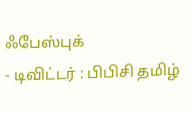ஃபேஸ்புக்
- டிவிட்டர் : பிபிசி தமிழ்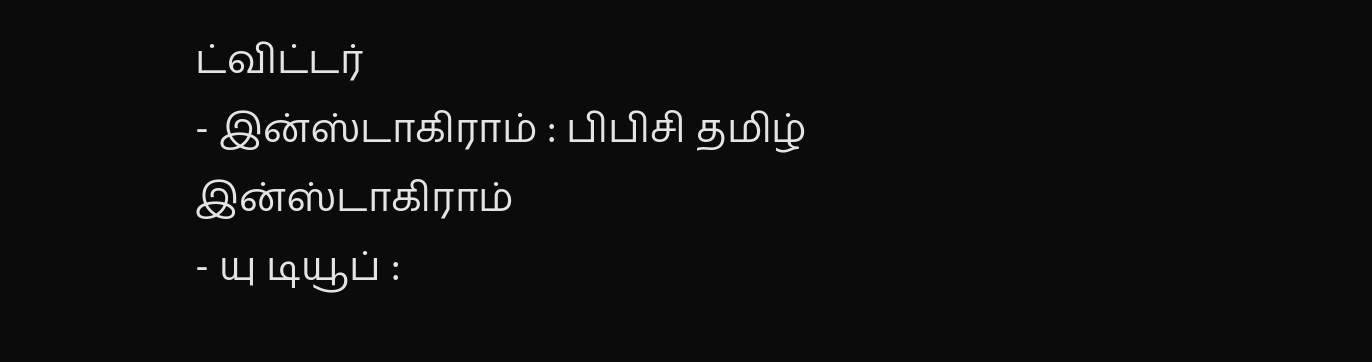ட்விட்டர்
- இன்ஸ்டாகிராம் : பிபிசி தமிழ் இன்ஸ்டாகிராம்
- யு டியூப் :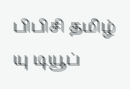பிபிசி தமிழ் யு டியூப்